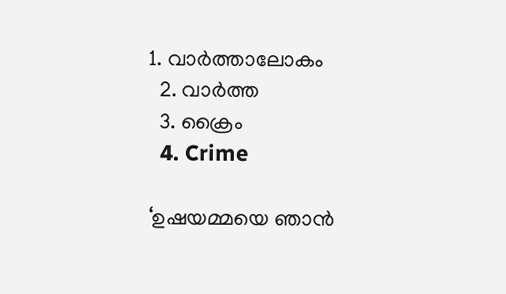1. വാര്‍ത്താലോകം
  2. വാര്‍ത്ത
  3. ക്രൈം
  4. Crime

‘ഉഷയമ്മയെ ഞാൻ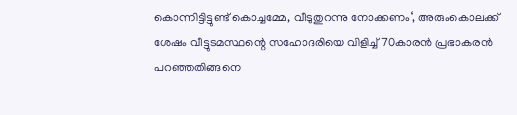കൊന്നിട്ടിട്ടുണ്ട് കൊച്ചമ്മേ, വീടുതുറന്നു നോക്കണം‘, അരുംകൊലക്ക് ശേഷം വീട്ടുടമസ്ഥന്റെ സഹോദരിയെ വിളിച്ച് 70കാരൻ പ്രഭാകരൻ പറഞ്ഞതിങ്ങനെ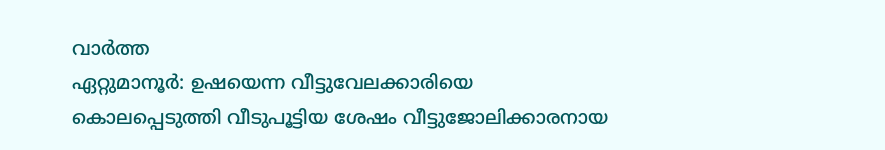വാർത്ത
ഏറ്റുമാനൂർ: ഉഷയെന്ന വീട്ടുവേലക്കാരിയെ കൊലപ്പെടുത്തി വീടുപൂട്ടിയ ശേഷം വീട്ടുജോലിക്കാരനായ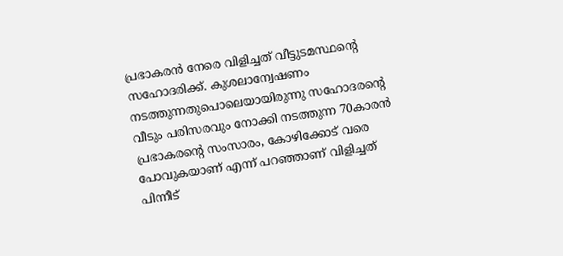പ്രഭാകരൻ നേരെ വിളിച്ചത് വീട്ടുടമസ്ഥന്റെ സഹോദരിക്ക്. കുശലാന്വേഷണം നടത്തുന്നതുപൊലെയായിരുന്നു സഹോദരന്റെ വീടും പരിസരവും നോക്കി നടത്തുന്ന 70കാരൻ പ്രഭാകരന്റെ സംസാരം, കോഴിക്കോട് വരെ പോവുകയാണ് എന്ന് പറഞ്ഞാണ് വിളിച്ചത് പിന്നീട്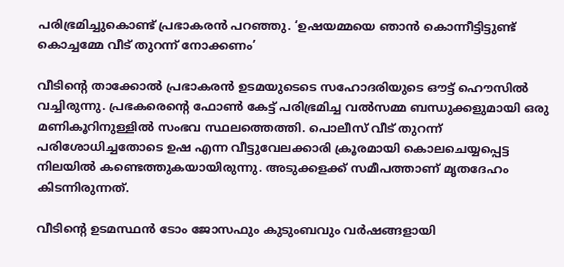പരിഭ്രമിച്ചുകൊണ്ട് പ്രഭാകരൻ പറഞ്ഞു. ‘ഉഷയമ്മയെ ഞാൻ കൊന്നീട്ടിട്ടുണ്ട് കൊച്ചമ്മേ വീട് തുറന്ന് നോക്കണം’

വീടിന്റെ താക്കോൽ പ്രഭാകരൻ ഉടമയുടെടെ സഹോദരിയുടെ ഔട്ട് ഹൌസിൽ വച്ചിരുന്നു. പ്രഭകരെന്റെ ഫോൺ കേട്ട് പരിഭ്രമിച്ച വൽ‌സമ്മ ബന്ധുക്കളുമായി ഒരു മണികൂറിനുള്ളിൽ സംഭവ സ്ഥലത്തെത്തി. പൊലീസ് വീട് തുറന്ന് പരിശോധിച്ചതോടെ ഉഷ എന്ന വീട്ടുവേലക്കാരി ക്രൂരമായി കൊലചെയ്യപ്പെട്ട നിലയിൽ കണ്ടെത്തുകയായിരുന്നു. അടുക്കളക്ക് സമീപത്താണ് മൃതദേഹം കിടന്നിരുന്നത്.

വീടിന്റെ ഉടമസ്ഥൻ ടോം ജോസഫും കുടുംബവും വർഷങ്ങളായി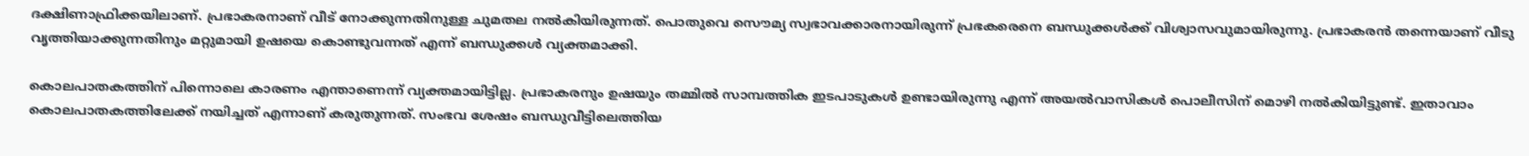ദക്ഷിണാഫ്രിക്കയിലാണ്. പ്രഭാകരനാണ് വീട് നോക്കുന്നതിനുള്ള ചുമതല നൽകിയിരുന്നത്. പൊതുവെ സൌമ്യ സ്വഭാവക്കാരനായിരുന്ന് പ്രഭകരെനെ ബന്ധുക്കൾക്ക് വിശ്വാസവുമായിരുന്നു. പ്രഭാകരൻ തന്നെയാണ് വീടു വൃത്തിയാക്കുന്നതിനും മറ്റുമായി ഉഷയെ കൊണ്ടുവന്നത് എന്ന് ബന്ധുക്കൾ വ്യക്തമാക്കി.

കൊലപാതകത്തിന് പിന്നൊലെ കാരണം എന്താണെന്ന് വ്യക്തമായിട്ടില്ല. പ്രഭാകരനും ഉഷയും തമ്മിൽ സാമ്പത്തിക ഇടപാടുകൾ ഉണ്ടായിരുന്നു എന്ന് അയൽ‌വാസികൾ പൊലീസിന് മൊഴി നൽകിയിട്ടുണ്ട്. ഇതാവാം കൊലപാതകത്തിലേക്ക് നയിച്ചത് എന്നാണ് കരുതുന്നത്. സംഭവ ശേഷം ബന്ധുവീട്ടിലെത്തിയ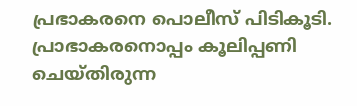പ്രഭാകരനെ പൊലീസ് പിടികൂടി. പ്രാഭാകരനൊപ്പം കൂലിപ്പണി ചെയ്തിരുന്ന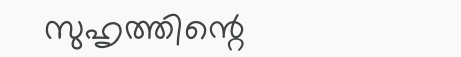സുഹൃത്തിന്റെ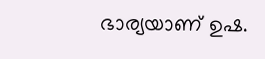ഭാര്യയാണ് ഉഷ.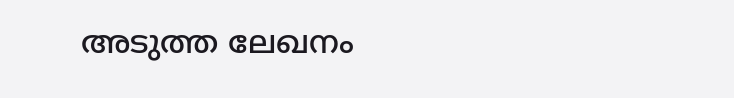അടുത്ത ലേഖനം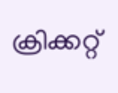ക്രിക്കറ്റ്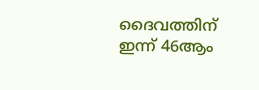ദൈവത്തിന് ഇന്ന് 46ആം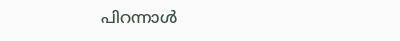പിറന്നാൾ